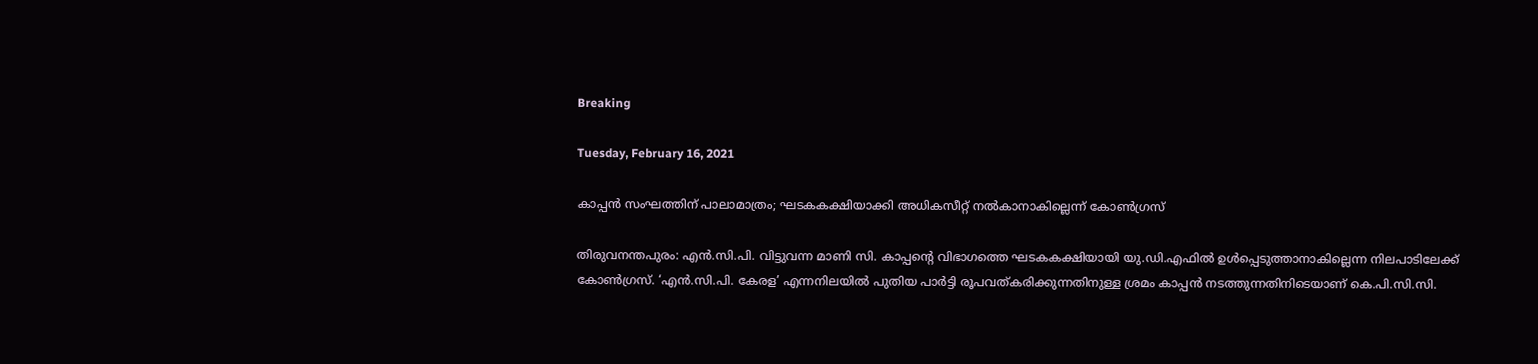Breaking

Tuesday, February 16, 2021

കാപ്പൻ സംഘത്തിന് പാലാമാത്രം; ഘടകകക്ഷിയാക്കി അധികസീറ്റ് നൽകാനാകില്ലെന്ന് കോൺഗ്രസ്

തിരുവനന്തപുരം: എൻ.സി.പി. വിട്ടുവന്ന മാണി സി. കാപ്പന്റെ വിഭാഗത്തെ ഘടകകക്ഷിയായി യു.ഡി.എഫിൽ ഉൾപ്പെടുത്താനാകില്ലെന്ന നിലപാടിലേക്ക് കോൺഗ്രസ്. ‘എൻ.സി.പി. കേരള’ എന്നനിലയിൽ പുതിയ പാർട്ടി രൂപവത്കരിക്കുന്നതിനുള്ള ശ്രമം കാപ്പൻ നടത്തുന്നതിനിടെയാണ് കെ.പി.സി.സി.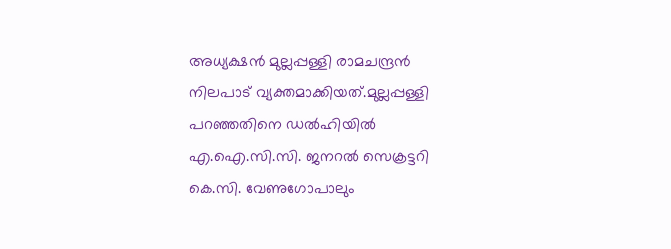അധ്യക്ഷൻ മുല്ലപ്പള്ളി രാമചന്ദ്രൻ നിലപാട് വ്യക്തമാക്കിയത്.മുല്ലപ്പള്ളി പറഞ്ഞതിനെ ഡൽഹിയിൽ എ.ഐ.സി.സി. ജനറൽ സെക്രട്ടറി കെ.സി. വേണുഗോപാലും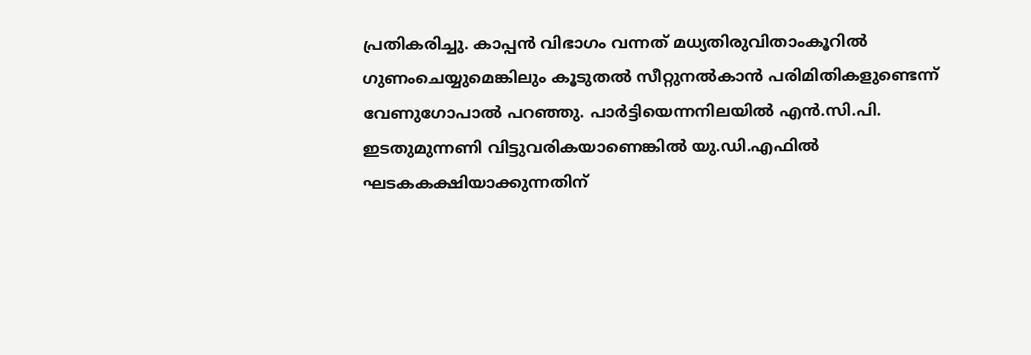പ്രതികരിച്ചു. കാപ്പൻ വിഭാഗം വന്നത് മധ്യതിരുവിതാംകൂറിൽ ഗുണംചെയ്യുമെങ്കിലും കൂടുതൽ സീറ്റുനൽകാൻ പരിമിതികളുണ്ടെന്ന് വേണുഗോപാൽ പറഞ്ഞു. പാർട്ടിയെന്നനിലയിൽ എൻ.സി.പി. ഇടതുമുന്നണി വിട്ടുവരികയാണെങ്കിൽ യു.ഡി.എഫിൽ ഘടകകക്ഷിയാക്കുന്നതിന്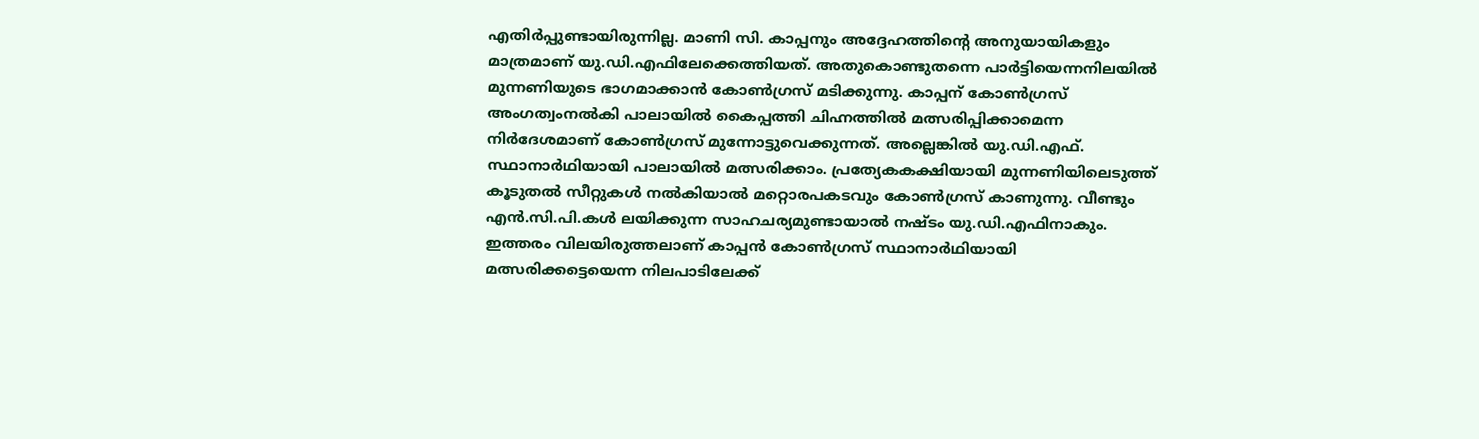എതിർപ്പുണ്ടായിരുന്നില്ല. മാണി സി. കാപ്പനും അദ്ദേഹത്തിന്റെ അനുയായികളും മാത്രമാണ് യു.ഡി.എഫിലേക്കെത്തിയത്. അതുകൊണ്ടുതന്നെ പാർട്ടിയെന്നനിലയിൽ മുന്നണിയുടെ ഭാഗമാക്കാൻ കോൺഗ്രസ് മടിക്കുന്നു. കാപ്പന് കോൺഗ്രസ് അംഗത്വംനൽകി പാലായിൽ കൈപ്പത്തി ചിഹ്നത്തിൽ മത്സരിപ്പിക്കാമെന്ന നിർദേശമാണ് കോൺഗ്രസ് മുന്നോട്ടുവെക്കുന്നത്. അല്ലെങ്കിൽ യു.ഡി.എഫ്. സ്ഥാനാർഥിയായി പാലായിൽ മത്സരിക്കാം. പ്രത്യേകകക്ഷിയായി മുന്നണിയിലെടുത്ത് കൂടുതൽ സീറ്റുകൾ നൽകിയാൽ മറ്റൊരപകടവും കോൺഗ്രസ് കാണുന്നു. വീണ്ടും എൻ.സി.പി.കൾ ലയിക്കുന്ന സാഹചര്യമുണ്ടായാൽ നഷ്ടം യു.ഡി.എഫിനാകും. ഇത്തരം വിലയിരുത്തലാണ് കാപ്പൻ കോൺഗ്രസ് സ്ഥാനാർഥിയായി മത്സരിക്കട്ടെയെന്ന നിലപാടിലേക്ക്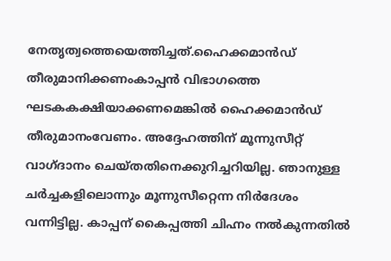നേതൃത്വത്തെയെത്തിച്ചത്.ഹൈക്കമാൻഡ് തീരുമാനിക്കണംകാപ്പൻ വിഭാഗത്തെ ഘടകകക്ഷിയാക്കണമെങ്കിൽ ഹൈക്കമാൻഡ് തീരുമാനംവേണം. അദ്ദേഹത്തിന് മൂന്നുസീറ്റ് വാഗ്ദാനം ചെയ്തതിനെക്കുറിച്ചറിയില്ല. ഞാനുള്ള ചർച്ചകളിലൊന്നും മൂന്നുസീറ്റെന്ന നിർദേശം വന്നിട്ടില്ല. കാപ്പന് കൈപ്പത്തി ചിഹ്നം നൽകുന്നതിൽ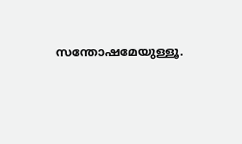സന്തോഷമേയുള്ളൂ.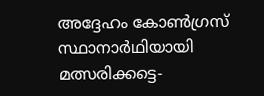അദ്ദേഹം കോൺഗ്രസ് സ്ഥാനാർഥിയായി മത്സരിക്കട്ടെ-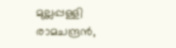മുല്ലപ്പള്ളി രാമചന്ദ്രൻ,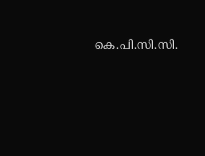കെ.പി.സി.സി.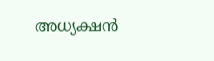അധ്യക്ഷൻ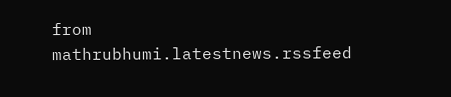from mathrubhumi.latestnews.rssfeed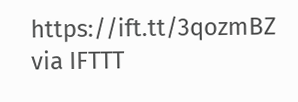https://ift.tt/3qozmBZ
via IFTTT